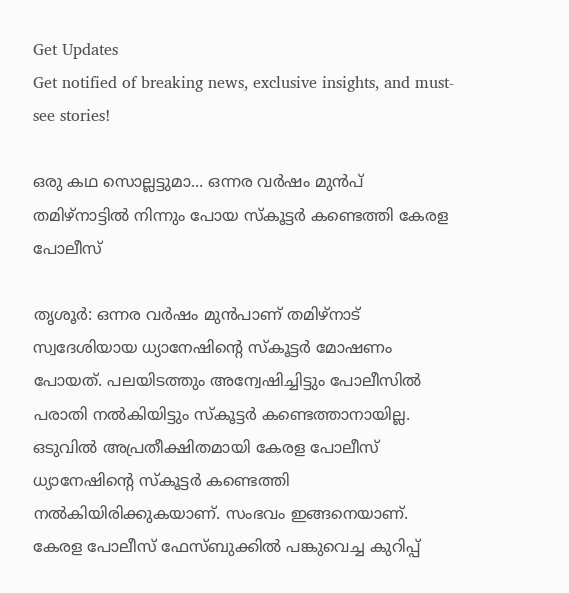Get Updates
Get notified of breaking news, exclusive insights, and must-see stories!

ഒരു കഥ സൊല്ലട്ടുമാ... ഒന്നര വർഷം മുൻപ് തമിഴ്നാട്ടിൽ നിന്നും പോയ സ്കൂട്ടർ കണ്ടെത്തി കേരള പോലീസ്

തൃശൂർ: ഒന്നര വർഷം മുൻപാണ് തമിഴ്നാട് സ്വദേശിയായ ധ്യാനേഷിന്റെ സ്കൂട്ടർ മോഷണം പോയത്. പലയിടത്തും അന്വേഷിച്ചിട്ടും പോലീസിൽ പരാതി നൽകിയിട്ടും സ്കൂട്ടർ കണ്ടെത്താനായില്ല. ഒടുവിൽ അപ്രതീക്ഷിതമായി കേരള പോലീസ് ധ്യാനേഷിന്റെ സ്കൂട്ടർ കണ്ടെത്തി നൽകിയിരിക്കുകയാണ്. സംഭവം ഇങ്ങനെയാണ്. കേരള പോലീസ് ഫേസ്ബുക്കിൽ പങ്കുവെച്ച കുറിപ്പ്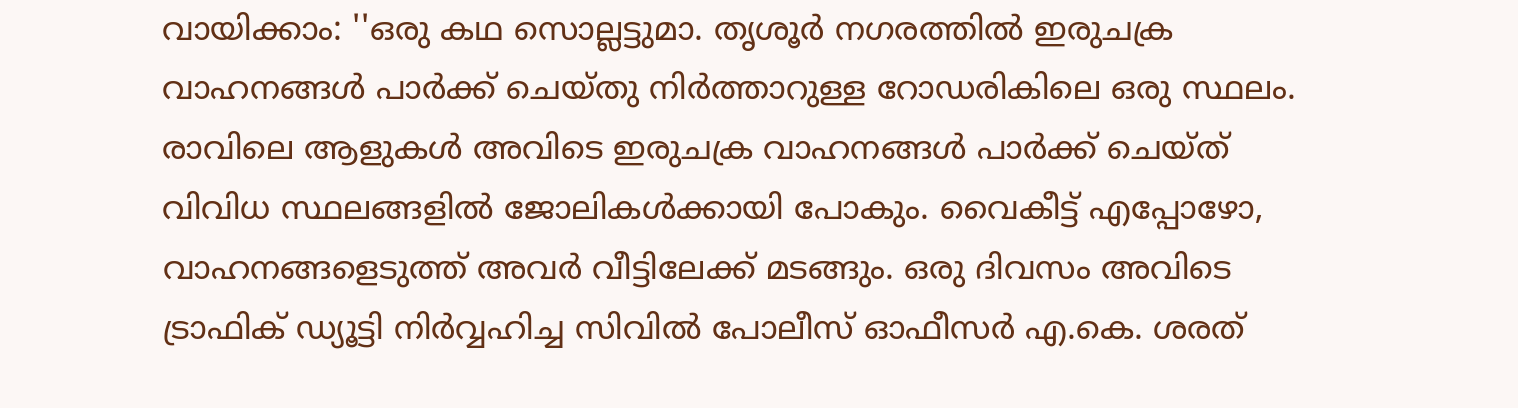വായിക്കാം: ''ഒരു കഥ സൊല്ലട്ടുമാ. തൃശൂർ നഗരത്തിൽ ഇരുചക്ര വാഹനങ്ങൾ പാർക്ക് ചെയ്തു നിർത്താറുള്ള റോഡരികിലെ ഒരു സ്ഥലം. രാവിലെ ആളുകൾ അവിടെ ഇരുചക്ര വാഹനങ്ങൾ പാർക്ക് ചെയ്ത് വിവിധ സ്ഥലങ്ങളിൽ ജോലികൾക്കായി പോകും. വൈകീട്ട് എപ്പോഴോ, വാഹനങ്ങളെടുത്ത് അവർ വീട്ടിലേക്ക് മടങ്ങും. ഒരു ദിവസം അവിടെ ട്രാഫിക് ഡ്യൂട്ടി നിർവ്വഹിച്ച സിവിൽ പോലീസ് ഓഫീസർ എ.കെ. ശരത്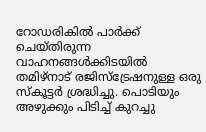റോഡരികിൽ പാർക്ക് ചെയ്തിരുന്ന വാഹനങ്ങൾക്കിടയിൽ തമിഴ്നാട് രജിസ്ട്രേഷനുള്ള ഒരു സ്കൂട്ടർ ശ്രദ്ധിച്ചു. പൊടിയും അഴുക്കും പിടിച്ച് കുറച്ചു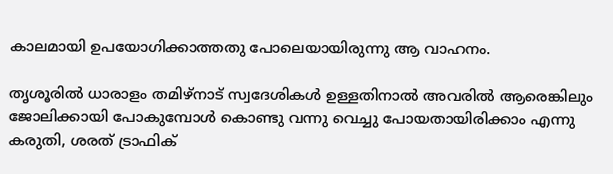കാലമായി ഉപയോഗിക്കാത്തതു പോലെയായിരുന്നു ആ വാഹനം.

തൃശൂരിൽ ധാരാളം തമിഴ്നാട് സ്വദേശികൾ ഉള്ളതിനാൽ അവരിൽ ആരെങ്കിലും ജോലിക്കായി പോകുമ്പോൾ കൊണ്ടു വന്നു വെച്ചു പോയതായിരിക്കാം എന്നു കരുതി, ശരത് ട്രാഫിക്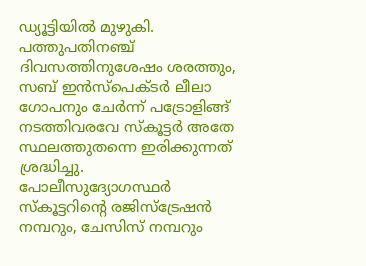ഡ്യൂട്ടിയിൽ മുഴുകി. പത്തുപതിനഞ്ച് ദിവസത്തിനുശേഷം ശരത്തും, സബ് ഇൻസ്പെക്ടർ ലീലാ ഗോപനും ചേർന്ന് പട്രോളിങ്ങ് നടത്തിവരവേ സ്കൂട്ടർ അതേ സ്ഥലത്തുതന്നെ ഇരിക്കുന്നത് ശ്രദ്ധിച്ചു. പോലീസുദ്യോഗസ്ഥർ സ്കൂട്ടറിന്റെ രജിസ്ട്രേഷൻ നമ്പറും, ചേസിസ് നമ്പറും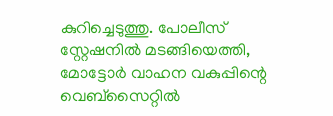കുറിച്ചെടുത്തു. പോലീസ് സ്റ്റേഷനിൽ മടങ്ങിയെത്തി, മോട്ടോർ വാഹന വകുപ്പിന്റെ വെബ്സൈറ്റിൽ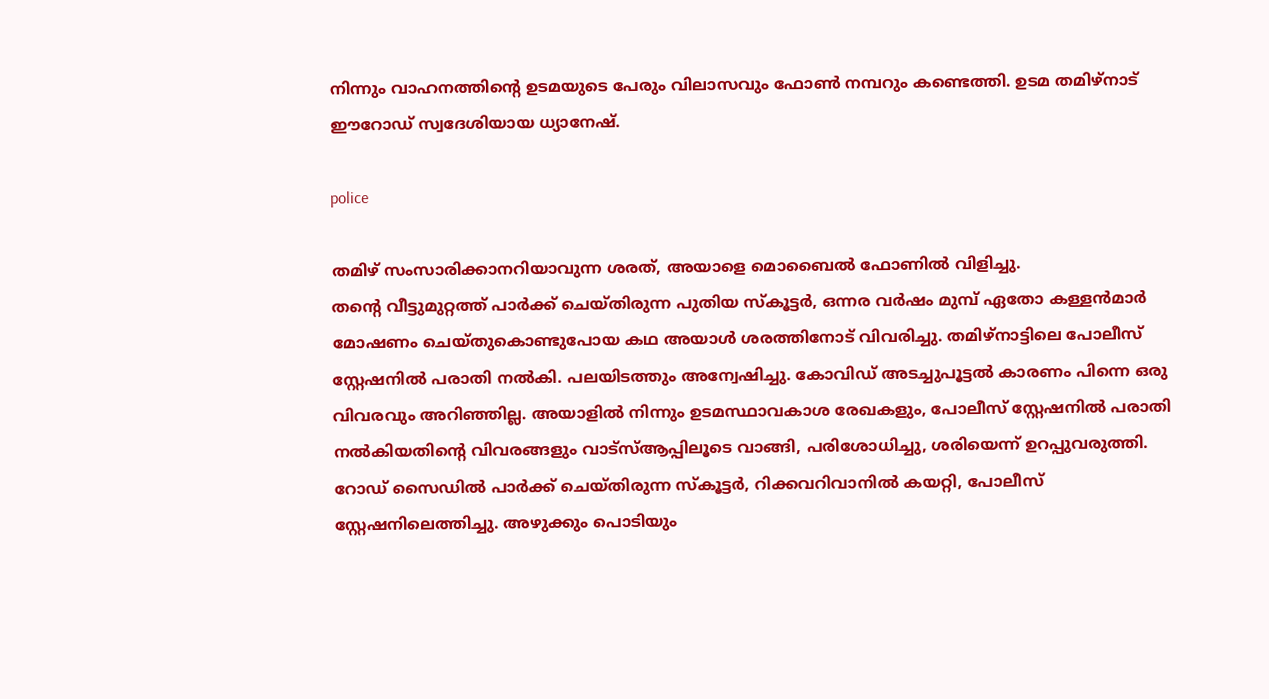നിന്നും വാഹനത്തിന്റെ ഉടമയുടെ പേരും വിലാസവും ഫോൺ നമ്പറും കണ്ടെത്തി. ഉടമ തമിഴ്നാട് ഈറോഡ് സ്വദേശിയായ ധ്യാനേഷ്.

police

തമിഴ് സംസാരിക്കാനറിയാവുന്ന ശരത്, അയാളെ മൊബൈൽ ഫോണിൽ വിളിച്ചു.
തന്റെ വീട്ടുമുറ്റത്ത് പാർക്ക് ചെയ്തിരുന്ന പുതിയ സ്കൂട്ടർ, ഒന്നര വർഷം മുമ്പ് ഏതോ കള്ളൻമാർ മോഷണം ചെയ്തുകൊണ്ടുപോയ കഥ അയാൾ ശരത്തിനോട് വിവരിച്ചു. തമിഴ്നാട്ടിലെ പോലീസ് സ്റ്റേഷനിൽ പരാതി നൽകി. പലയിടത്തും അന്വേഷിച്ചു. കോവിഡ് അടച്ചുപൂട്ടൽ കാരണം പിന്നെ ഒരു വിവരവും അറിഞ്ഞില്ല. അയാളിൽ നിന്നും ഉടമസ്ഥാവകാശ രേഖകളും, പോലീസ് സ്റ്റേഷനിൽ പരാതി നൽകിയതിന്റെ വിവരങ്ങളും വാട്സ്ആപ്പിലൂടെ വാങ്ങി, പരിശോധിച്ചു, ശരിയെന്ന് ഉറപ്പുവരുത്തി. റോഡ് സൈഡിൽ പാർക്ക് ചെയ്തിരുന്ന സ്കൂട്ടർ, റിക്കവറിവാനിൽ കയറ്റി, പോലീസ് സ്റ്റേഷനിലെത്തിച്ചു. അഴുക്കും പൊടിയും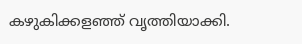കഴുകിക്കളഞ്ഞ് വൃത്തിയാക്കി.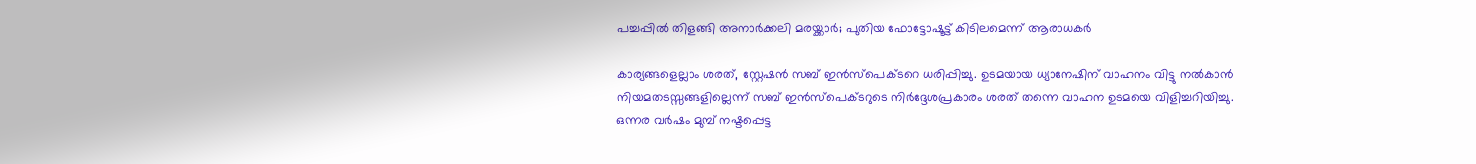പച്ചപ്പില്‍ തിളങ്ങി അനാര്‍ക്കലി മരയ്ക്കാര്‍; പുതിയ ഫോട്ടോഷൂട്ട് കിടിലമെന്ന് ആരാധകര്‍

കാര്യങ്ങളെല്ലാം ശരത്, സ്റ്റേഷൻ സബ് ഇൻസ്പെക്ടറെ ധരിപ്പിച്ചു. ഉടമയായ ധ്യാനേഷിന് വാഹനം വിട്ടു നൽകാൻ നിയമതടസ്സങ്ങളില്ലെന്ന് സബ് ഇൻസ്പെക്ടറുടെ നിർദ്ദേശപ്രകാരം ശരത് തന്നെ വാഹന ഉടമയെ വിളിച്ചറിയിച്ചു. ഒന്നര വർഷം മുമ്പ് നഷ്ടപ്പെട്ട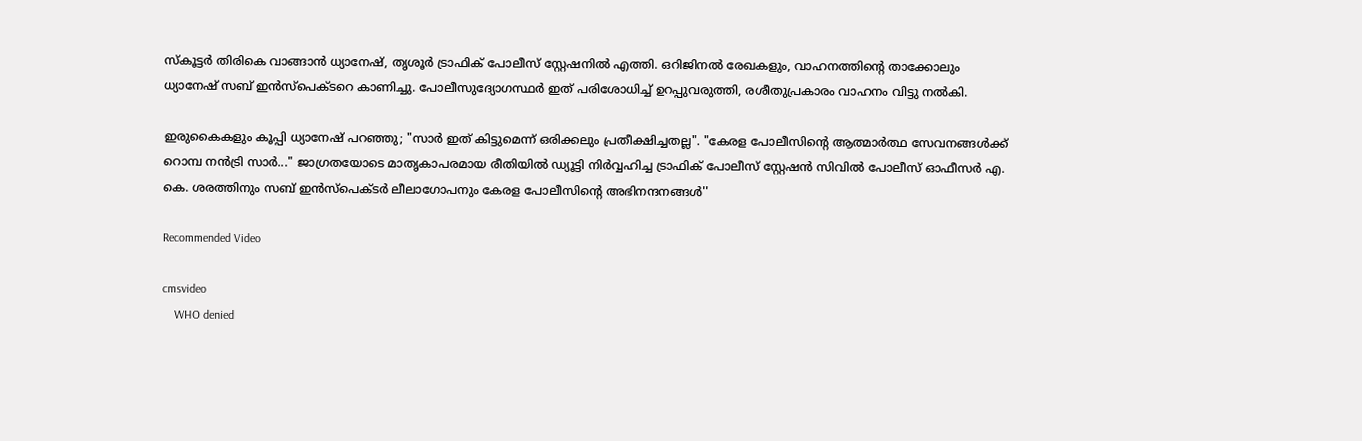സ്കൂട്ടർ തിരികെ വാങ്ങാൻ ധ്യാനേഷ്, തൃശൂർ ട്രാഫിക് പോലീസ് സ്റ്റേഷനിൽ എത്തി. ഒറിജിനൽ രേഖകളും, വാഹനത്തിന്റെ താക്കോലും ധ്യാനേഷ് സബ് ഇൻസ്പെക്ടറെ കാണിച്ചു. പോലീസുദ്യോഗസ്ഥർ ഇത് പരിശോധിച്ച് ഉറപ്പുവരുത്തി, രശീതുപ്രകാരം വാഹനം വിട്ടു നൽകി.

ഇരുകൈകളും കൂപ്പി ധ്യാനേഷ് പറഞ്ഞു; "സാർ ഇത് കിട്ടുമെന്ന് ഒരിക്കലും പ്രതീക്ഷിച്ചതല്ല". "കേരള പോലീസിന്റെ ആത്മാർത്ഥ സേവനങ്ങൾക്ക് റൊമ്പ നൻട്രി സാർ..." ജാഗ്രതയോടെ മാതൃകാപരമായ രീതിയിൽ ഡ്യൂട്ടി നിർവ്വഹിച്ച ട്രാഫിക് പോലീസ് സ്റ്റേഷൻ സിവിൽ പോലീസ് ഓഫീസർ എ. കെ. ശരത്തിനും സബ് ഇൻസ്പെക്ടർ ലീലാഗോപനും കേരള പോലീസിന്റെ അഭിനന്ദനങ്ങൾ''

Recommended Video

cmsvideo
    WHO denied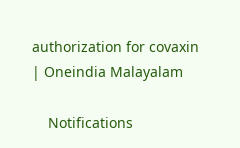authorization for covaxin | Oneindia Malayalam

    Notifications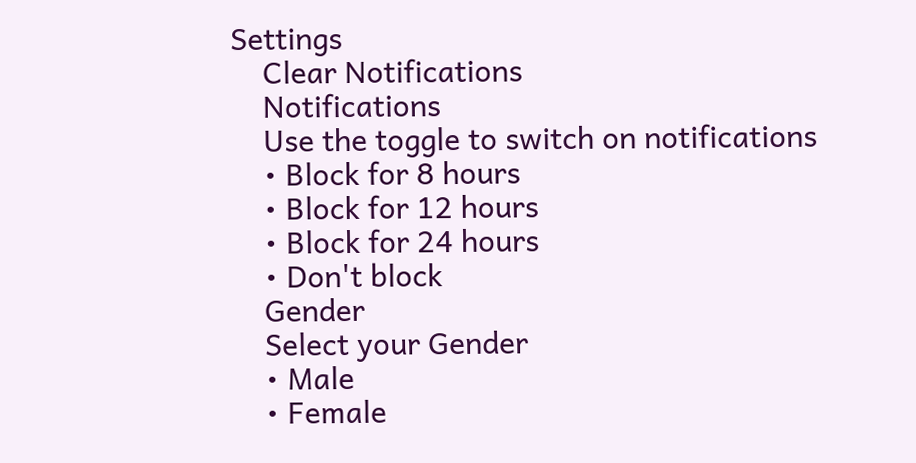Settings
    Clear Notifications
    Notifications
    Use the toggle to switch on notifications
    • Block for 8 hours
    • Block for 12 hours
    • Block for 24 hours
    • Don't block
    Gender
    Select your Gender
    • Male
    • Female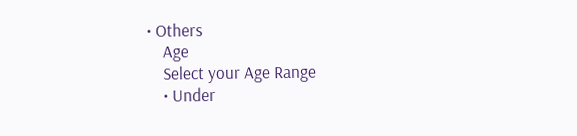• Others
    Age
    Select your Age Range
    • Under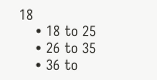18
    • 18 to 25
    • 26 to 35
    • 36 to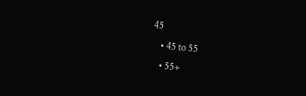45
    • 45 to 55
    • 55+